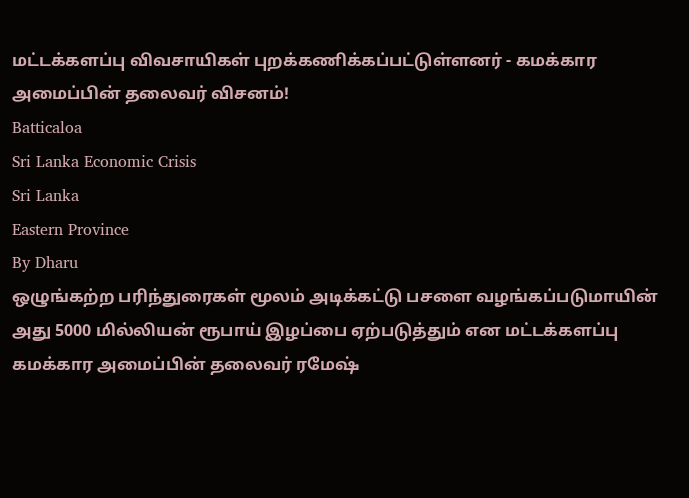மட்டக்களப்பு விவசாயிகள் புறக்கணிக்கப்பட்டுள்ளனர் - கமக்கார அமைப்பின் தலைவர் விசனம்!
Batticaloa
Sri Lanka Economic Crisis
Sri Lanka
Eastern Province
By Dharu
ஒழுங்கற்ற பரிந்துரைகள் மூலம் அடிக்கட்டு பசளை வழங்கப்படுமாயின் அது 5000 மில்லியன் ரூபாய் இழப்பை ஏற்படுத்தும் என மட்டக்களப்பு கமக்கார அமைப்பின் தலைவர் ரமேஷ்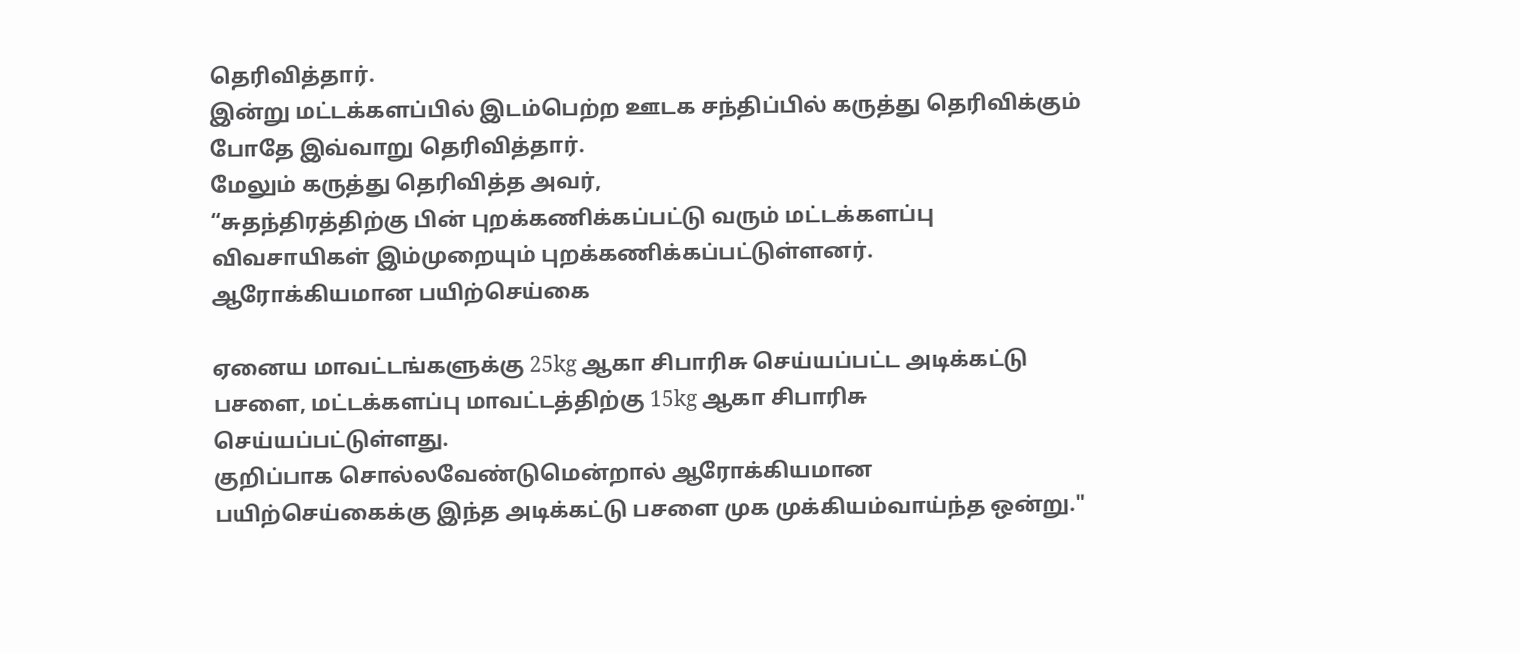தெரிவித்தார்.
இன்று மட்டக்களப்பில் இடம்பெற்ற ஊடக சந்திப்பில் கருத்து தெரிவிக்கும் போதே இவ்வாறு தெரிவித்தார்.
மேலும் கருத்து தெரிவித்த அவர்,
“சுதந்திரத்திற்கு பின் புறக்கணிக்கப்பட்டு வரும் மட்டக்களப்பு விவசாயிகள் இம்முறையும் புறக்கணிக்கப்பட்டுள்ளனர்.
ஆரோக்கியமான பயிற்செய்கை

ஏனைய மாவட்டங்களுக்கு 25kg ஆகா சிபாரிசு செய்யப்பட்ட அடிக்கட்டு பசளை, மட்டக்களப்பு மாவட்டத்திற்கு 15kg ஆகா சிபாரிசு செய்யப்பட்டுள்ளது.
குறிப்பாக சொல்லவேண்டுமென்றால் ஆரோக்கியமான பயிற்செய்கைக்கு இந்த அடிக்கட்டு பசளை முக முக்கியம்வாய்ந்த ஒன்று."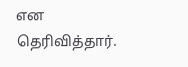என தெரிவித்தார்.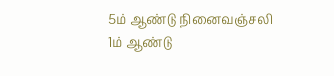5ம் ஆண்டு நினைவஞ்சலி
1ம் ஆண்டு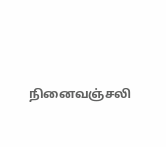நினைவஞ்சலி